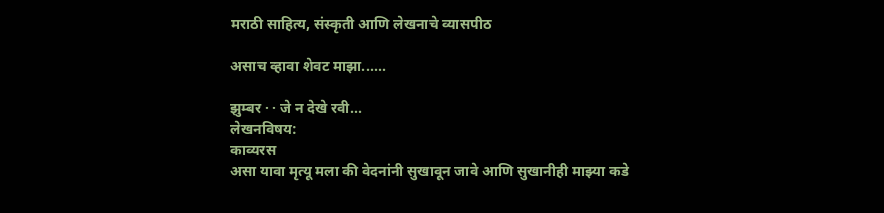मराठी साहित्य, संस्कृती आणि लेखनाचे व्यासपीठ

असाच व्हावा शेवट माझा......

झुम्बर · · जे न देखे रवी...
लेखनविषय:
काव्यरस
असा यावा मृत्यू मला की वेदनांनी सुखावून जावे आणि सुखानीही माझ्या कडे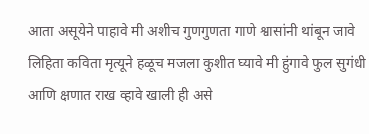आता असूयेने पाहावे मी अशीच गुणगुणता गाणे श्वासांनी थांबून जावे लिहिता कविता मृत्यूने हळूच मजला कुशीत घ्यावे मी हुंगावे फुल सुगंधी आणि क्षणात राख व्हावे खाली ही असे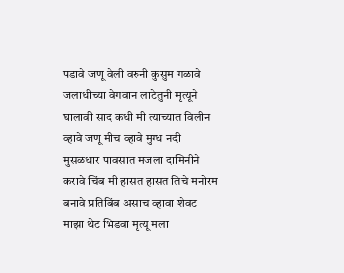पडावे जणू वेली वरुनी कुसुम गळावे जलाधीच्या वेगवान लाटेतुनी मृत्यूने घालावी साद कधी मी त्याच्यात विलीन व्हावे जणू मीच व्हावे मुग्ध नदी मुसळधार पावसात मजला दामिनीने करावे चिंब मी हासत हासत तिचे मनोरम बनावे प्रतिबिंब असाच व्हावा शेवट माझा थेट भिडवा मृत्यू मला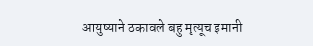आयुष्याने ठकावले बहु मृत्यूच इमानी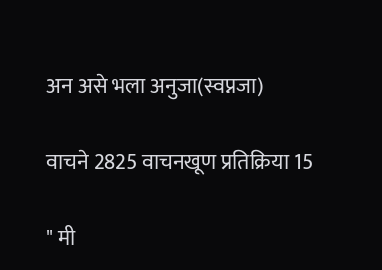अन असे भला अनुजा(स्वप्नजा)

वाचने 2825 वाचनखूण प्रतिक्रिया 15

" मी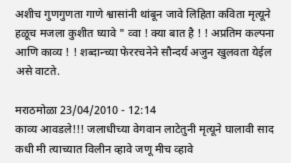अशीच गुणगुणता गाणे श्वासांनी थांबून जावे लिहिता कविता मृत्यूने हळूच मजला कुशीत घ्यावे " व्वा ! क्या बात है ! ! अप्रतिम कल्पना आणि काव्य ! ! शब्दान्च्या फेररचनेने सौन्दर्य अजुन खुलवता येईल असे वाटते.

मराठमोळा 23/04/2010 - 12:14
काव्य आवडले!!! जलाधीच्या वेगवान लाटेतुनी मृत्यूने घालावी साद कधी मी त्याच्यात विलीन व्हावे जणू मीच व्हावे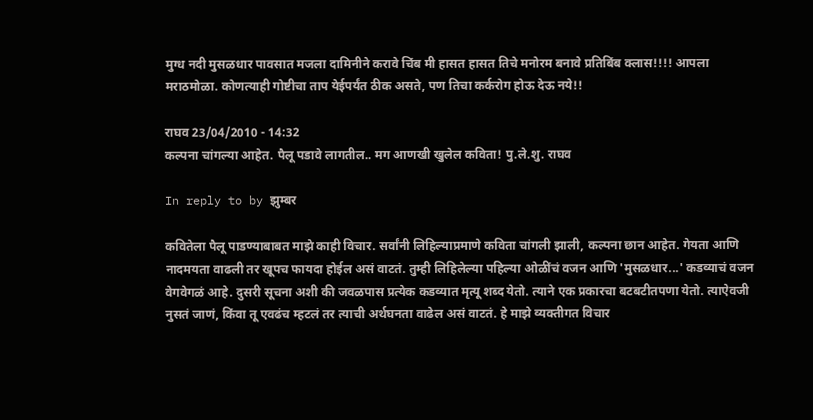मुग्ध नदी मुसळधार पावसात मजला दामिनीने करावे चिंब मी हासत हासत तिचे मनोरम बनावे प्रतिबिंब क्लास!!!! आपला मराठमोळा. कोणत्याही गोष्टीचा ताप येईपर्यंत ठीक असते, पण तिचा कर्करोग होऊ देऊ नये!!

राघव 23/04/2010 - 14:32
कल्पना चांगल्या आहेत. पैलू पडावे लागतील.. मग आणखी खुलेल कविता! पु.ले.शु. राघव

In reply to by झुम्बर

कवितेला पैलू पाडण्याबाबत माझे काही विचार. सर्वांनी लिहिल्याप्रमाणे कविता चांगली झाली, कल्पना छान आहेत. गेयता आणि नादमयता वाढली तर खूपच फायदा होईल असं वाटतं. तुम्ही लिहिलेल्या पहिल्या ओळींचं वजन आणि 'मुसळधार...' कडव्याचं वजन वेगवेगळं आहे. दुसरी सूचना अशी की जवळपास प्रत्येक कडव्यात मृत्यू शब्द येतो. त्याने एक प्रकारचा बटबटीतपणा येतो. त्याऐवजी नुसतं जाणं, किंवा तू एवढंच म्हटलं तर त्याची अर्थघनता वाढेल असं वाटतं. हे माझे व्यक्तीगत विचार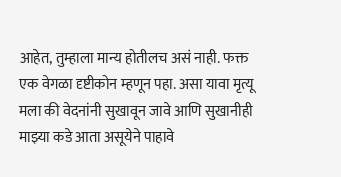आहेत, तुम्हाला मान्य होतीलच असं नाही. फक्त एक वेगळा दृष्टीकोन म्हणून पहा. असा यावा मृत्यू मला की वेदनांनी सुखावून जावे आणि सुखानीही माझ्या कडे आता असूयेने पाहावे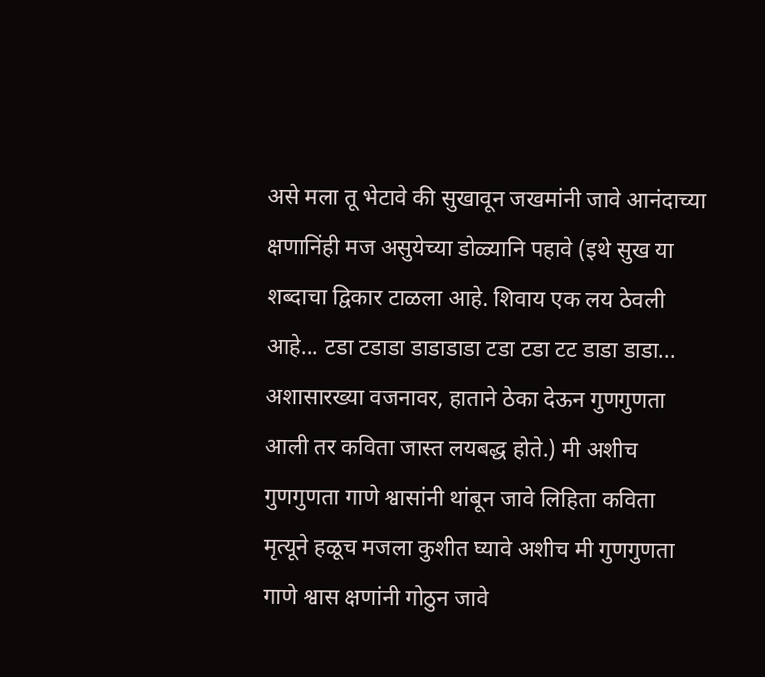असे मला तू भेटावे की सुखावून जखमांनी जावे आनंदाच्या क्षणानिंही मज असुयेच्या डोळ्यानि पहावे (इथे सुख या शब्दाचा द्विकार टाळला आहे. शिवाय एक लय ठेवली आहे... टडा टडाडा डाडाडाडा टडा टडा टट डाडा डाडा... अशासारख्या वजनावर, हाताने ठेका देऊन गुणगुणता आली तर कविता जास्त लयबद्ध होते.) मी अशीच गुणगुणता गाणे श्वासांनी थांबून जावे लिहिता कविता मृत्यूने हळूच मजला कुशीत घ्यावे अशीच मी गुणगुणता गाणे श्वास क्षणांनी गोठुन जावे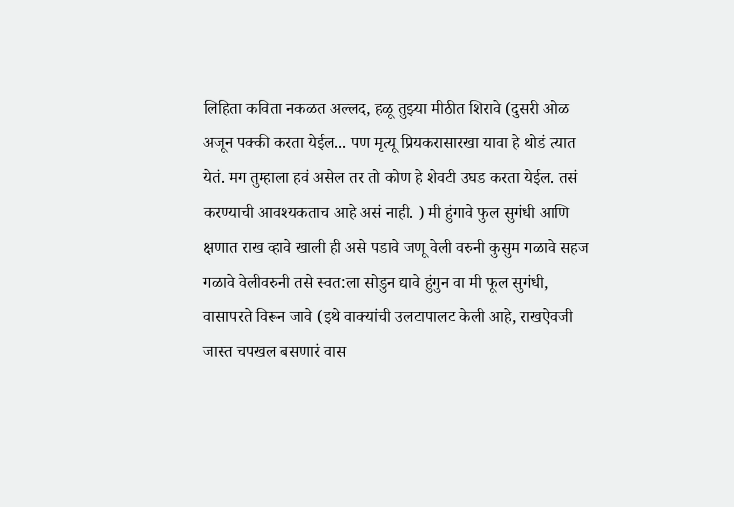लिहिता कविता नकळत अल्लद, हळू तुझ्या मीठीत शिरावे (दुसरी ओळ अजून पक्की करता येईल... पण मृत्यू प्रियकरासारखा यावा हे थोडं त्यात येतं. मग तुम्हाला हवं असेल तर तो कोण हे शेवटी उघड करता येईल. तसं करण्याची आवश्यकताच आहे असं नाही. ) मी हुंगावे फुल सुगंधी आणि क्षणात राख व्हावे खाली ही असे पडावे जणू वेली वरुनी कुसुम गळावे सहज गळावे वेलीवरुनी तसे स्वत:ला सोडुन द्यावे हुंगुन वा मी फूल सुगंधी, वासापरते विरून जावे (इथे वाक्यांची उलटापालट केली आहे, राखऐवजी जास्त चपखल बसणारं वास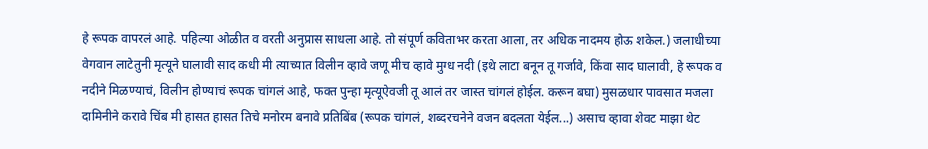हे रूपक वापरलं आहे. पहिल्या ओळीत व वरती अनुप्रास साधला आहे. तो संपूर्ण कविताभर करता आला, तर अधिक नादमय होऊ शकेल.) जलाधीच्या वेगवान लाटेतुनी मृत्यूने घालावी साद कधी मी त्याच्यात विलीन व्हावे जणू मीच व्हावे मुग्ध नदी (इथे लाटा बनून तू गर्जावे, किंवा साद घालावी, हे रूपक व नदीने मिळण्याचं, विलीन होण्याचं रूपक चांगलं आहे, फक्त पुन्हा मृत्यूऐवजी तू आलं तर जास्त चांगलं होईल. करून बघा) मुसळधार पावसात मजला दामिनीने करावे चिंब मी हासत हासत तिचे मनोरम बनावे प्रतिबिंब (रूपक चांगलं, शब्दरचनेने वजन बदलता येईल...) असाच व्हावा शेवट माझा थेट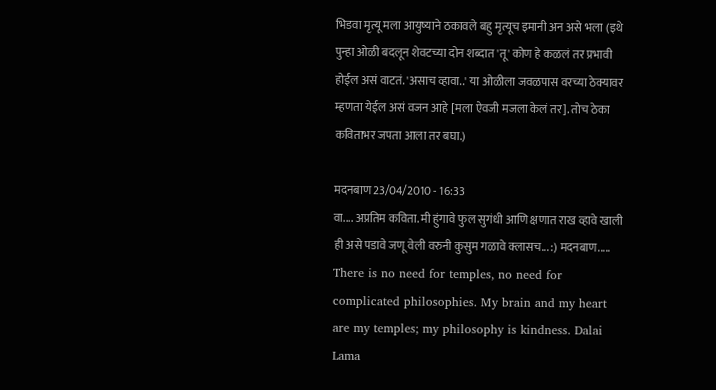भिडवा मृत्यू मला आयुष्याने ठकावले बहु मृत्यूच इमानी अन असे भला (इथे पुन्हा ओळी बदलून शेवटच्या दोन शब्दात 'तू' कोण हे कळलं तर प्रभावी होईल असं वाटतं. 'असाच व्हावा..' या ओळीला जवळपास वरच्या ठेक्यावर म्हणता येईल असं वजन आहे [मला ऐवजी मजला केलं तर]. तोच ठेका कविताभर जपता आला तर बघा.)

मदनबाण 23/04/2010 - 16:33
वा.... अप्रतिम कविता. मी हुंगावे फुल सुगंधी आणि क्षणात राख व्हावे खाली ही असे पडावे जणू वेली वरुनी कुसुम गळावे क्लासच... :) मदनबाण..... There is no need for temples, no need for complicated philosophies. My brain and my heart are my temples; my philosophy is kindness. Dalai Lama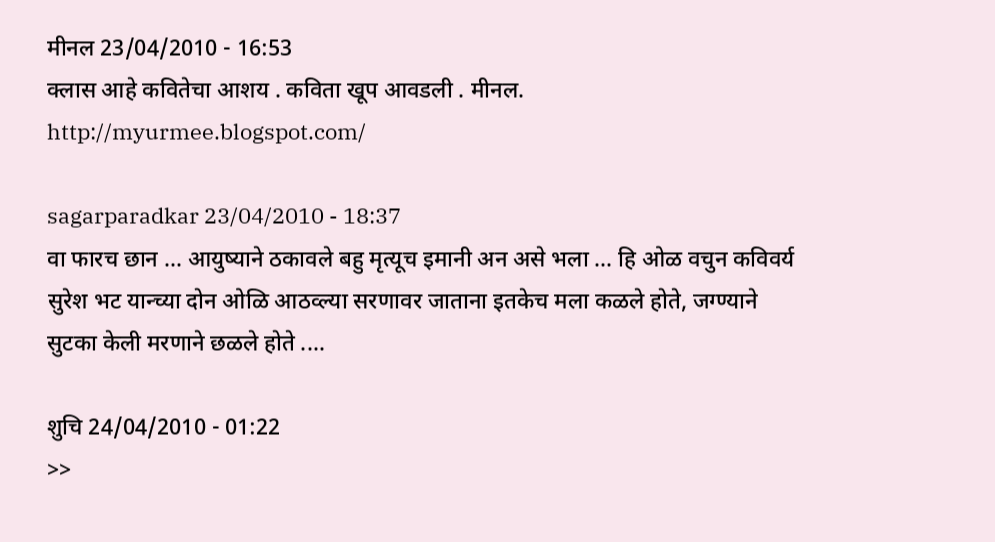मीनल 23/04/2010 - 16:53
क्लास आहे कवितेचा आशय . कविता खूप आवडली . मीनल. http://myurmee.blogspot.com/

sagarparadkar 23/04/2010 - 18:37
वा फारच छान ... आयुष्याने ठकावले बहु मृत्यूच इमानी अन असे भला ... हि ओळ वचुन कविवर्य सुरेश भट यान्च्या दोन ओळि आठव्ल्या सरणावर जाताना इतकेच मला कळले होते, जग्ण्याने सुटका केली मरणाने छळले होते ....

शुचि 24/04/2010 - 01:22
>>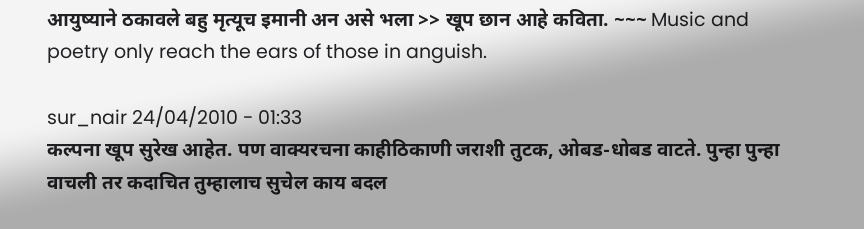आयुष्याने ठकावले बहु मृत्यूच इमानी अन असे भला >> खूप छान आहे कविता. ~~~ Music and poetry only reach the ears of those in anguish.

sur_nair 24/04/2010 - 01:33
कल्पना खूप सुरेख आहेत. पण वाक्यरचना काहीठिकाणी जराशी तुटक, ओबड-धोबड वाटते. पुन्हा पुन्हा वाचली तर कदाचित तुम्हालाच सुचेल काय बदल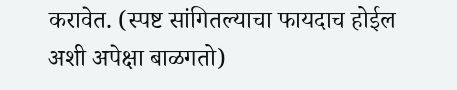करावेत. (स्पष्ट सांगितल्याचा फायदाच होईल अशी अपेक्षा बाळगतो)